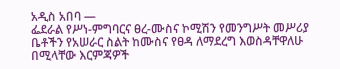አዲስ አበባ —
ፌደራል የሥነ-ምግባርና ፀረ-ሙስና ኮሚሽን የመንግሥት መሥሪያ ቤቶችን የአሠራር ስልት ከሙስና የፀዳ ለማደረግ እወስዳቸዋለሁ በሚላቸው እርምጃዎች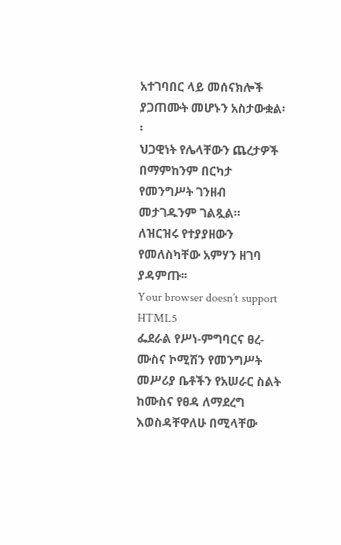አተገባበር ላይ መሰናክሎች ያጋጠሙት መሆኑን አስታውቋል፡፡
ህጋዊነት የሌላቸውን ጨረታዎች በማምከንም በርካታ የመንግሥት ገንዘብ መታገዱንም ገልጿል።
ለዝርዝሩ የተያያዘውን የመለስካቸው አምሃን ዘገባ ያዳምጡ፡፡
Your browser doesn’t support HTML5
ፌደራል የሥነ-ምግባርና ፀረ-ሙስና ኮሚሽን የመንግሥት መሥሪያ ቤቶችን የአሠራር ስልት ከሙስና የፀዳ ለማደረግ እወስዳቸዋለሁ በሚላቸው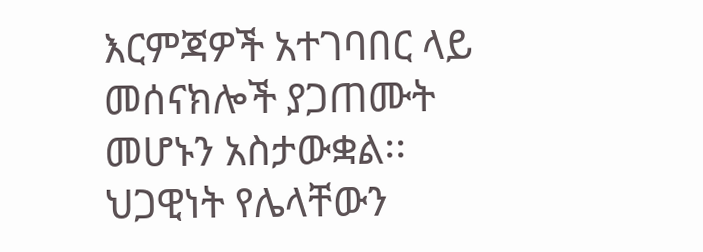እርምጃዎች አተገባበር ላይ መሰናክሎች ያጋጠሙት መሆኑን አስታውቋል፡፡
ህጋዊነት የሌላቸውን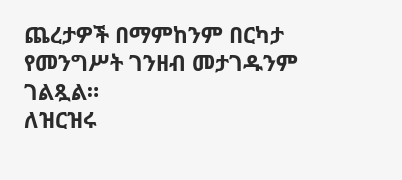ጨረታዎች በማምከንም በርካታ የመንግሥት ገንዘብ መታገዱንም ገልጿል።
ለዝርዝሩ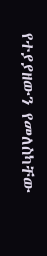የተያያዘውን የመለስካቸው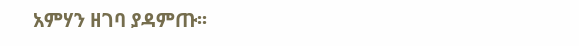አምሃን ዘገባ ያዳምጡ፡፡